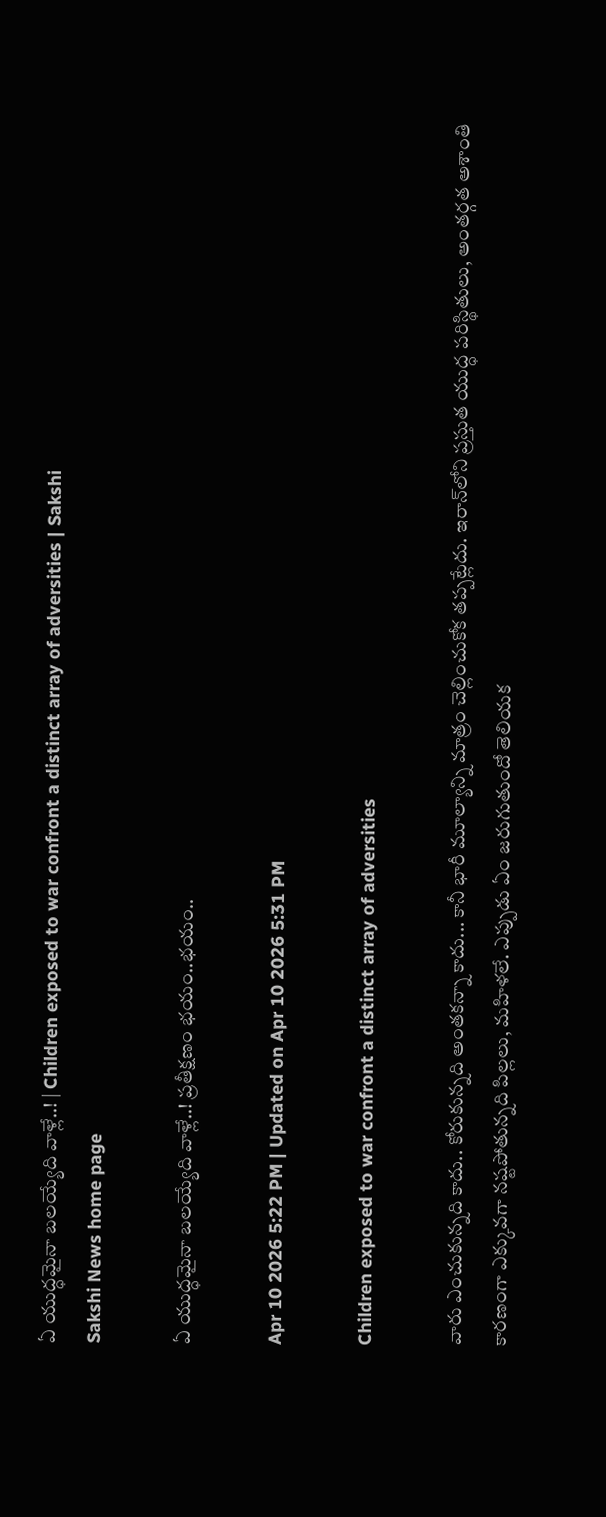ఏ యుద్ధమైనా బలయ్యేది వాళ్లే..! | Children exposed to war confront a distinct array of adversities | Sakshi
Sakshi News home page

ఏ యుద్ధమైనా బలయ్యేది వాళ్లే..! ప్రతీక్షణం భయం..భయం..

Apr 10 2026 5:22 PM | Updated on Apr 10 2026 5:31 PM

Children exposed to war confront a distinct array of adversities

వారు ఎంచుకున్నది కాదు.. కోరుకున్నది అంతకన్నా కాదు... కానీ భారీ మూల్యాన్ని మాత్రం చెల్లించుకోక తప్పట్లేదు. ఇరాన్‌లోని ప్రస్తుత యుద్ధ పరిస్థితులు, అంతర్గత అశాంతి కారణంగా ఎక్కువగా నష్టపోతున్నది పిల్లలు, మహిళలే. ఎప్పుడు ఏం జరుగుతుందో తెలియక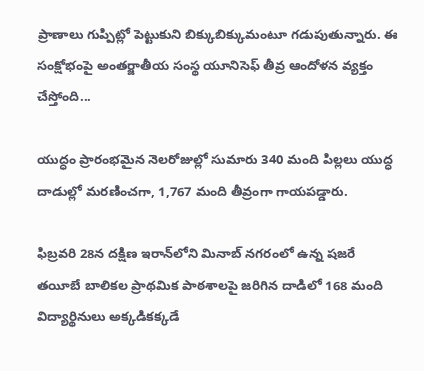ప్రాణాలు గుప్పిట్లో పెట్టుకుని బిక్కుబిక్కుమంటూ గడుపుతున్నారు. ఈ సంక్షోభంపై అంతర్జాతీయ సంస్థ యూనిసెఫ్‌ తీవ్ర ఆందోళన వ్యక్తం చేస్తోంది...

యుద్ధం ప్రారంభమైన నెలరోజుల్లో సుమారు 340 మంది పిల్లలు యుద్ధ దాడుల్లో మరణించగా, 1,767 మంది తీవ్రంగా గాయపడ్డారు.

ఫిబ్రవరి 28న దక్షిణ ఇరాన్‌లోని మినాబ్‌ నగరంలో ఉన్న షజరే తయీబే బాలికల ప్రాథమిక పాఠశాలపై జరిగిన దాడిలో 168 మంది విద్యార్థినులు అక్కడికక్కడే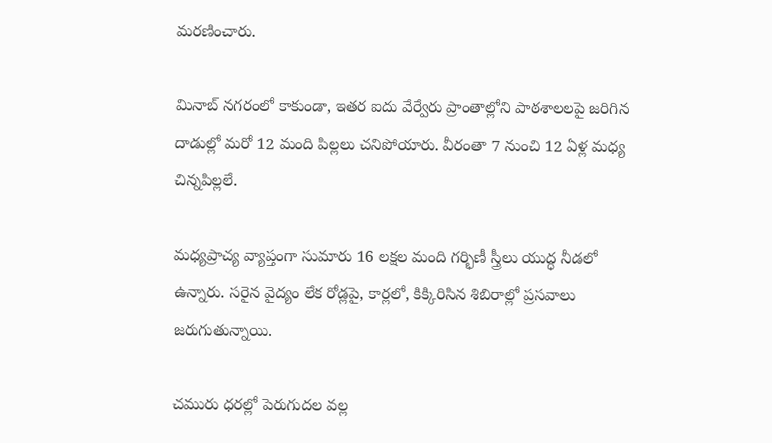మరణించారు.

మినాబ్‌ నగరంలో కాకుండా, ఇతర ఐదు వేర్వేరు ప్రాంతాల్లోని పాఠశాలలపై జరిగిన దాడుల్లో మరో 12 మంది పిల్లలు చనిపోయారు. వీరంతా 7 నుంచి 12 ఏళ్ల మధ్య చిన్నపిల్లలే.

మధ్యప్రాచ్య వ్యాప్తంగా సుమారు 16 లక్షల మంది గర్భిణీ స్త్రీలు యుద్ధ నీడలో ఉన్నారు. సరైన వైద్యం లేక రోడ్లపై, కార్లలో, కిక్కిరిసిన శిబిరాల్లో ప్రసవాలు జరుగుతున్నాయి.

చమురు ధరల్లో పెరుగుదల వల్ల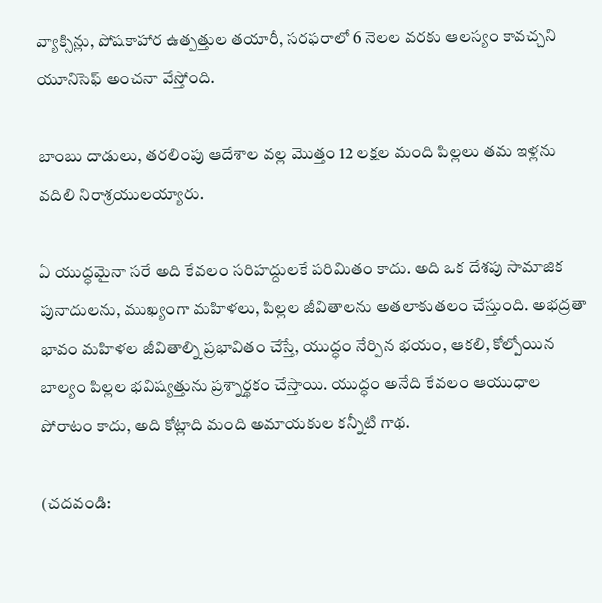వ్యాక్సిన్లు, పోషకాహార ఉత్పత్తుల తయారీ, సరఫరాలో 6 నెలల వరకు ఆలస్యం కావచ్చని యూనిసెఫ్‌ అంచనా వేస్తోంది.

బాంబు దాడులు, తరలింపు ఆదేశాల వల్ల మొత్తం 12 లక్షల మంది పిల్లలు తమ ఇళ్లను వదిలి నిరాశ్రయులయ్యారు.

ఏ యుద్ధమైనా సరే అది కేవలం సరిహద్దులకే పరిమితం కాదు. అది ఒక దేశపు సామాజిక పునాదులను, ముఖ్యంగా మహిళలు, పిల్లల జీవితాలను అతలాకుతలం చేస్తుంది. అభద్రతా భావం మహిళల జీవితాల్ని ప్రభావితం చేస్తే, యుద్ధం నేర్పిన భయం, ఆకలి, కోల్పోయిన బాల్యం పిల్లల భవిష్యత్తును ప్రశ్నార్థకం చేస్తాయి. యుద్ధం అనేది కేవలం ఆయుధాల పోరాటం కాదు, అది కోట్లాది మంది అమాయకుల కన్నీటి గాథ.

(చదవండి: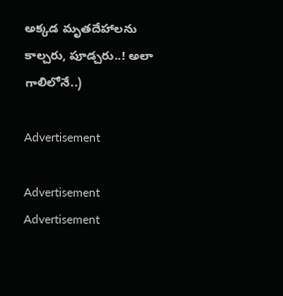అక్కడ మృతదేహాలను కాల్చరు, పూడ్చరు..! అలా గాలిలోనే..)

Advertisement

Advertisement
Advertisement